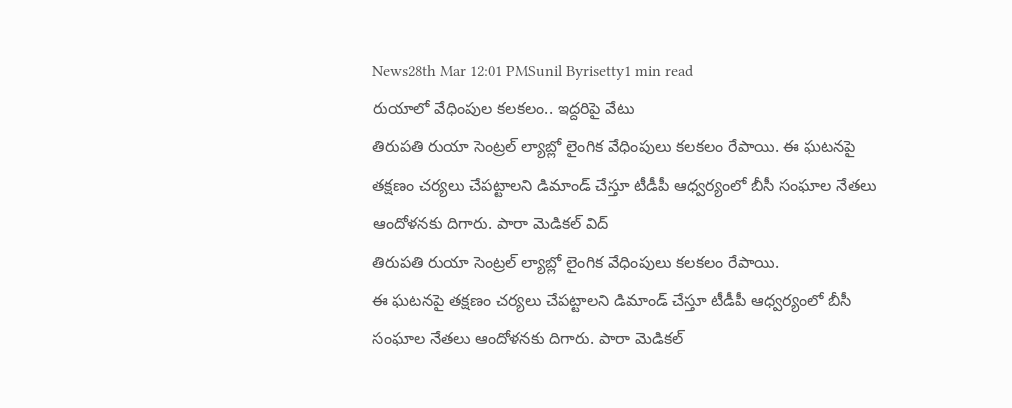News28th Mar 12:01 PMSunil Byrisetty1 min read
రుయాలో వేధింపుల కలకలం.. ఇద్దరిపై వేటు
తిరుపతి రుయా సెంట్రల్ ల్యాబ్లో లైంగిక వేధింపులు కలకలం రేపాయి. ఈ ఘటనపై తక్షణం చర్యలు చేపట్టాలని డిమాండ్ చేస్తూ టీడీపీ ఆధ్వర్యంలో బీసీ సంఘాల నేతలు ఆందోళనకు దిగారు. పారా మెడికల్ విద్
తిరుపతి రుయా సెంట్రల్ ల్యాబ్లో లైంగిక వేధింపులు కలకలం రేపాయి.
ఈ ఘటనపై తక్షణం చర్యలు చేపట్టాలని డిమాండ్ చేస్తూ టీడీపీ ఆధ్వర్యంలో బీసీ సంఘాల నేతలు ఆందోళనకు దిగారు. పారా మెడికల్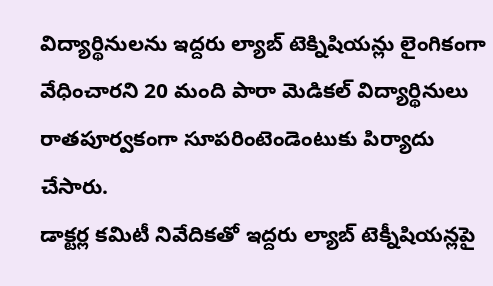విద్యార్థినులను ఇద్దరు ల్యాబ్ టెక్నిషియన్లు లైంగికంగా వేధించారని 20 మంది పారా మెడికల్ విద్యార్థినులు రాతపూర్వకంగా సూపరింటెండెంటుకు పిర్యాదు చేసారు.
డాక్టర్ల కమిటీ నివేదికతో ఇద్దరు ల్యాబ్ టెక్నీషియన్లపై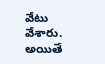వేటు వేశారు.
అయితే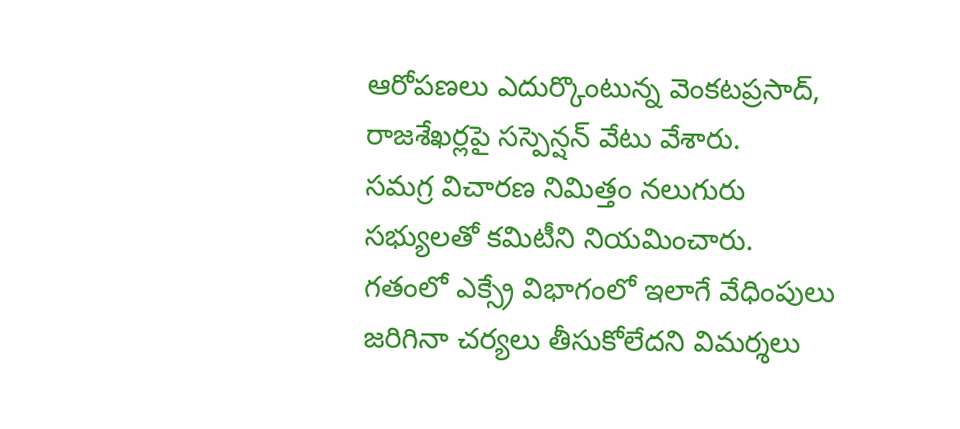ఆరోపణలు ఎదుర్కొంటున్న వెంకటప్రసాద్, రాజశేఖర్లపై సస్పెన్షన్ వేటు వేశారు.
సమగ్ర విచారణ నిమిత్తం నలుగురు సభ్యులతో కమిటీని నియమించారు.
గతంలో ఎక్స్రే విభాగంలో ఇలాగే వేధింపులు జరిగినా చర్యలు తీసుకోలేదని విమర్శలు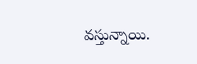వస్తున్నాయి.